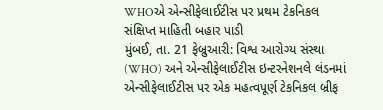WHOએ એન્સીફેલાઈટીસ પર પ્રથમ ટેકનિકલ સંક્ષિપ્ત માહિતી બહાર પાડી
મુંબઈ, તા. 21 ફેબ્રુઆરી: વિશ્વ આરોગ્ય સંસ્થા (WHO) અને એન્સીફેલાઈટીસ ઇન્ટરનેશનલે લંડનમાં એન્સીફેલાઈટીસ પર એક મહત્વપૂર્ણ ટેકનિકલ બ્રીફ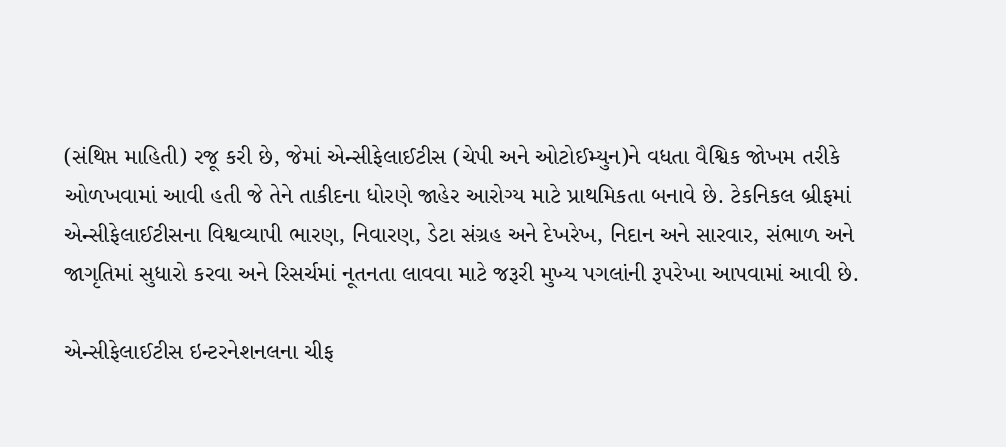(સંથિપ્ત માહિતી) રજૂ કરી છે, જેમાં એન્સીફેલાઈટીસ (ચેપી અને ઓટોઈમ્યુન)ને વધતા વૈશ્વિક જોખમ તરીકે ઓળખવામાં આવી હતી જે તેને તાકીદના ધોરણે જાહેર આરોગ્ય માટે પ્રાથમિકતા બનાવે છે. ટેકનિકલ બ્રીફમાં એન્સીફેલાઈટીસના વિશ્વવ્યાપી ભારણ, નિવારણ, ડેટા સંગ્રહ અને દેખરેખ, નિદાન અને સારવાર, સંભાળ અને જાગૃતિમાં સુધારો કરવા અને રિસર્ચમાં નૂતનતા લાવવા માટે જરૂરી મુખ્ય પગલાંની રૂપરેખા આપવામાં આવી છે.

એન્સીફેલાઈટીસ ઇન્ટરનેશનલના ચીફ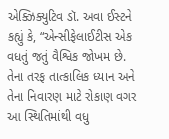એક્ઝિક્યુટિવ ડૉ. અવા ઈસ્ટને કહ્યું કે, “એન્સીફેલાઈટીસ એક વધતું જતું વૈશ્વિક જોખમ છે. તેના તરફ તાત્કાલિક ધ્યાન અને તેના નિવારણ માટે રોકાણ વગર આ સ્થિતિમાંથી વધુ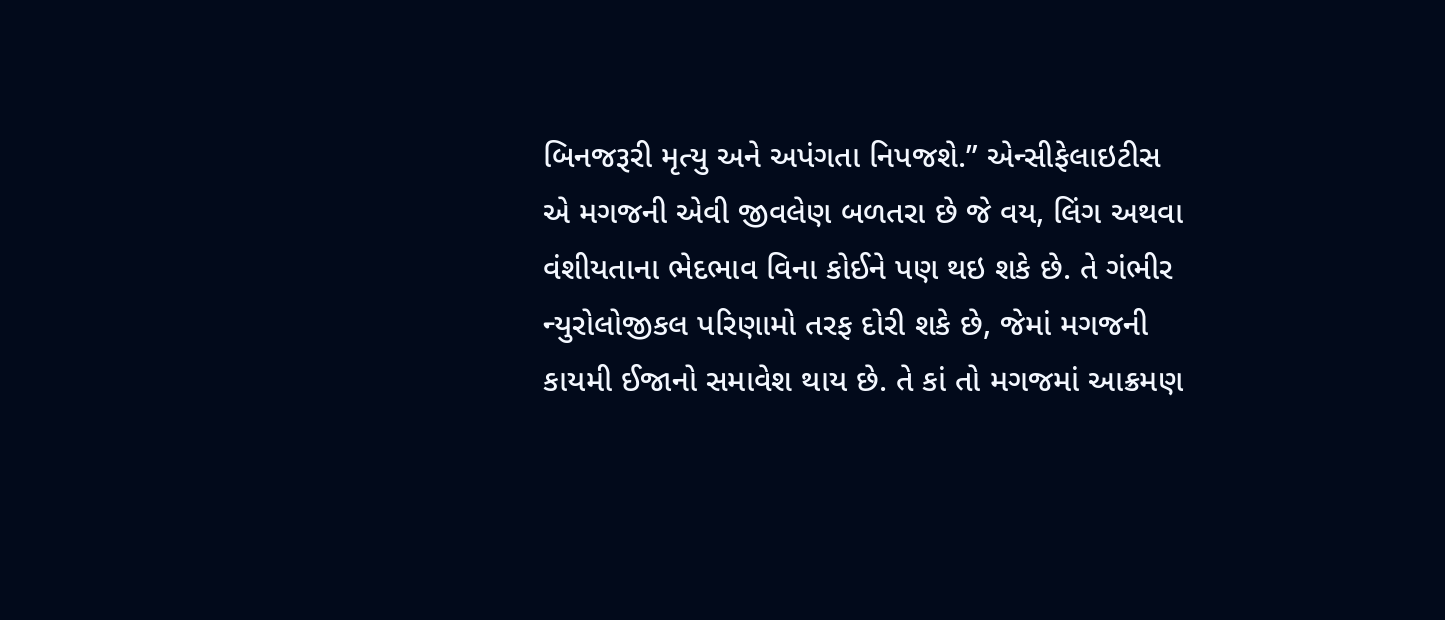બિનજરૂરી મૃત્યુ અને અપંગતા નિપજશે.” એન્સીફેલાઇટીસ એ મગજની એવી જીવલેણ બળતરા છે જે વય, લિંગ અથવા વંશીયતાના ભેદભાવ વિના કોઈને પણ થઇ શકે છે. તે ગંભીર ન્યુરોલોજીકલ પરિણામો તરફ દોરી શકે છે, જેમાં મગજની કાયમી ઈજાનો સમાવેશ થાય છે. તે કાં તો મગજમાં આક્રમણ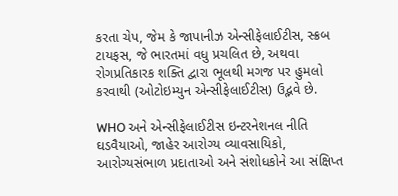કરતા ચેપ, જેમ કે જાપાનીઝ એન્સીફેલાઈટીસ, સ્ક્રબ ટાયફસ, જે ભારતમાં વધુ પ્રચલિત છે, અથવા રોગપ્રતિકારક શક્તિ દ્વારા ભૂલથી મગજ પર હુમલો કરવાથી (ઓટોઇમ્યુન એન્સીફેલાઈટીસ) ઉદ્ભવે છે.

WHO અને એન્સીફેલાઈટીસ ઇન્ટરનેશનલ નીતિ ઘડવૈયાઓ, જાહેર આરોગ્ય વ્યાવસાયિકો, આરોગ્યસંભાળ પ્રદાતાઓ અને સંશોધકોને આ સંક્ષિપ્ત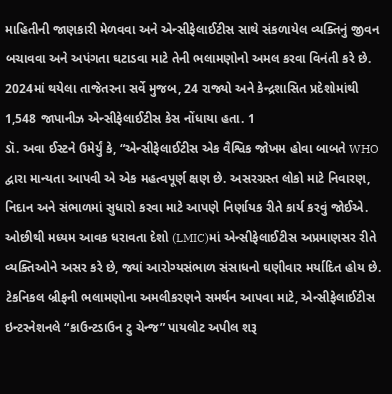માહિતીની જાણકારી મેળવવા અને એન્સીફેલાઈટીસ સાથે સંકળાયેલ વ્યક્તિનું જીવન બચાવવા અને અપંગતા ઘટાડવા માટે તેની ભલામણોનો અમલ કરવા વિનંતી કરે છે. 2024માં થયેલા તાજેતરના સર્વે મુજબ, 24 રાજ્યો અને કેન્દ્રશાસિત પ્રદેશોમાંથી 1,548 જાપાનીઝ એન્સીફેલાઈટીસ કેસ નોંધાયા હતા. 1
ડૉ. અવા ઈસ્ટને ઉમેર્યું કે, “એન્સીફેલાઈટીસ એક વૈશ્વિક જોખમ હોવા બાબતે WHO દ્વારા માન્યતા આપવી એ એક મહત્વપૂર્ણ ક્ષણ છે. અસરગ્રસ્ત લોકો માટે નિવારણ, નિદાન અને સંભાળમાં સુધારો કરવા માટે આપણે નિર્ણાયક રીતે કાર્ય કરવું જોઈએ. ઓછીથી મધ્યમ આવક ધરાવતા દેશો (LMIC)માં એન્સીફેલાઈટીસ અપ્રમાણસર રીતે વ્યક્તિઓને અસર કરે છે, જ્યાં આરોગ્યસંભાળ સંસાધનો ઘણીવાર મર્યાદિત હોય છે. ટેકનિકલ બ્રીફની ભલામણોના અમલીકરણને સમર્થન આપવા માટે, એન્સીફેલાઈટીસ ઇન્ટરનેશનલે “કાઉન્ટડાઉન ટુ ચેન્જ” પાયલોટ અપીલ શરૂ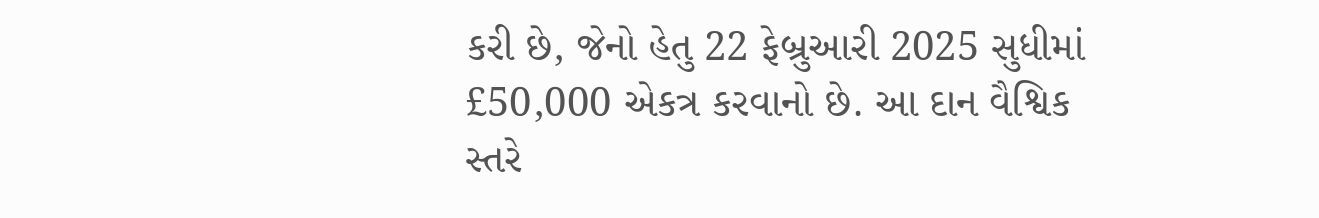કરી છે, જેનો હેતુ 22 ફેબ્રુઆરી 2025 સુધીમાં £50,000 એકત્ર કરવાનો છે. આ દાન વૈશ્વિક સ્તરે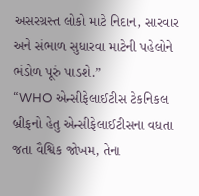અસરગ્રસ્ત લોકો માટે નિદાન, સારવાર અને સંભાળ સુધારવા માટેની પહેલોને ભંડોળ પૂરું પાડશે.”
“WHO એન્સીફેલાઈટીસ ટેકનિકલ બ્રીફનો હેતુ એન્સીફેલાઈટીસના વધતા જતા વૈશ્વિક જોખમ, તેના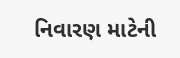નિવારણ માટેની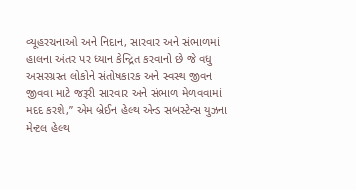વ્યૂહરચનાઓ અને નિદાન, સારવાર અને સંભાળમાં હાલના અંતર પર ધ્યાન કેન્દ્રિત કરવાનો છે જે વધુ અસરગ્રસ્ત લોકોને સંતોષકારક અને સ્વસ્થ જીવન જીવવા માટે જરૂરી સારવાર અને સંભાળ મેળવવામાં મદદ કરશે,” એમ બ્રેઈન હેલ્થ એન્ડ સબસ્ટેન્સ યુઝના મેન્ટલ હેલ્થ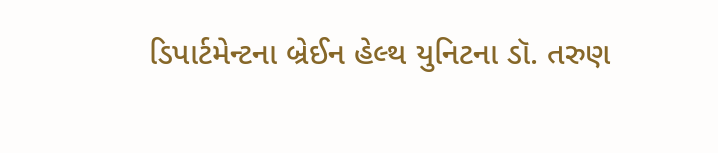ડિપાર્ટમેન્ટના બ્રેઈન હેલ્થ યુનિટના ડૉ. તરુણ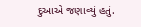દુઆએ જણાવ્યું હતું.